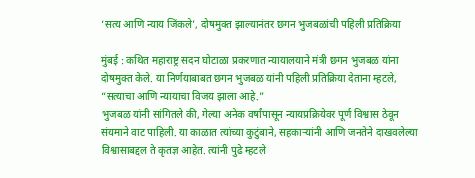‘सत्य आणि न्याय जिंकले’, दोषमुक्त झाल्यानंतर छगन भुजबळांची पहिली प्रतिक्रिया

मुंबई : कथित महाराष्ट्र सदन घोटाळा प्रकरणात न्यायालयाने मंत्री छगन भुजबळ यांना दोषमुक्त केले. या निर्णयाबाबत छगन भुजबळ यांनी पहिली प्रतिक्रिया देताना म्हटले, “सत्याचा आणि न्यायाचा विजय झाला आहे.”
भुजबळ यांनी सांगितले की, गेल्या अनेक वर्षांपासून न्यायप्रक्रियेवर पूर्ण विश्वास ठेवून संयमाने वाट पाहिली. या काळात त्यांच्या कुटुंबाने, सहकाऱ्यांनी आणि जनतेने दाखवलेल्या विश्वासाबद्दल ते कृतज्ञ आहेत. त्यांनी पुढे म्हटले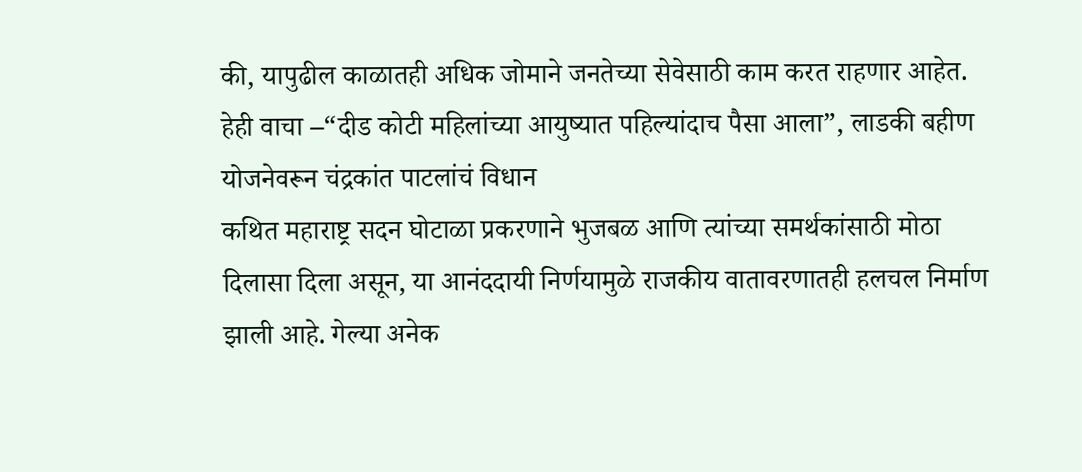की, यापुढील काळातही अधिक जोमाने जनतेच्या सेवेसाठी काम करत राहणार आहेत.
हेही वाचा –“दीड कोटी महिलांच्या आयुष्यात पहिल्यांदाच पैसा आला”, लाडकी बहीण योजनेवरून चंद्रकांत पाटलांचं विधान
कथित महाराष्ट्र सदन घोटाळा प्रकरणाने भुजबळ आणि त्यांच्या समर्थकांसाठी मोठा दिलासा दिला असून, या आनंददायी निर्णयामुळे राजकीय वातावरणातही हलचल निर्माण झाली आहे. गेल्या अनेक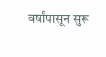वर्षांपासून सुरू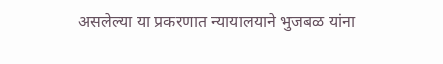असलेल्या या प्रकरणात न्यायालयाने भुजबळ यांना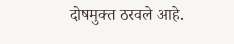दोषमुक्त ठरवले आहे.